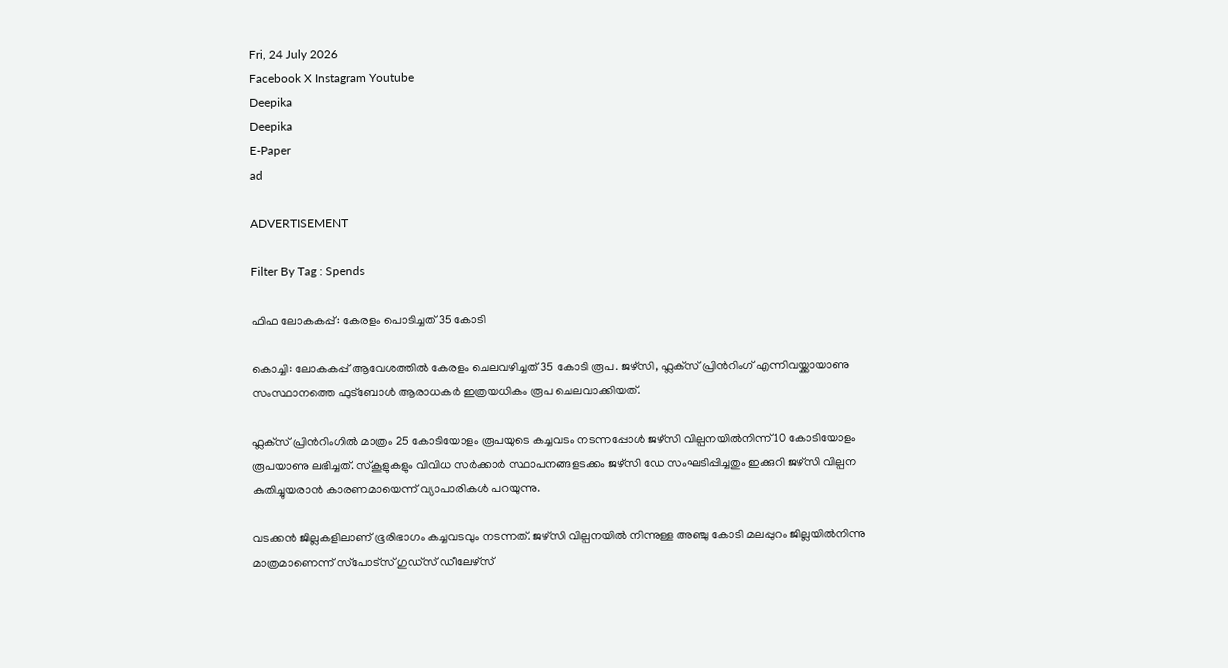Fri, 24 July 2026
Facebook X Instagram Youtube
Deepika
Deepika
E-Paper
ad

ADVERTISEMENT

Filter By Tag : Spends

ഫിഫ ലോകകപ്പ്: കേരളം പൊടിച്ചത് 35 കോടി

കൊച്ചി: ലോകകപ്പ് ആവേശത്തില്‍ കേരളം ചെലവഴിച്ചത് 35 കോടി രൂപ. ജഴ്‌സി, ഫ്ലക്‌സ് പ്രിന്‍റിംഗ് എന്നിവയ്ക്കായാണു സംസ്ഥാനത്തെ ഫുട്‌ബോള്‍ ആരാധകര്‍ ഇത്രയധികം രൂപ ചെലവാക്കിയത്.

ഫ്ലക്‌സ് പ്രിന്‍റിംഗില്‍ മാത്രം 25 കോടിയോളം രൂപയുടെ കച്ചവടം നടന്നപ്പോള്‍ ജഴ്‌സി വില്പനയില്‍നിന്ന് 10 കോടിയോളം രൂപയാണു ലഭിച്ചത്. സ്‌കൂളുകളും വിവിധ സര്‍ക്കാര്‍ സ്ഥാപനങ്ങളടക്കം ജഴ്‌സി ഡേ സംഘടിപ്പിച്ചതും ഇക്കുറി ജഴ്‌സി വില്പന കുതിച്ചുയരാന്‍ കാരണമായെന്ന് വ്യാപാരികള്‍ പറയുന്നു.

വടക്കന്‍ ജില്ലകളിലാണ് ഭൂരിഭാഗം കച്ചവടവും നടന്നത്. ജഴ്‌സി വില്പനയില്‍ നിന്നുള്ള അഞ്ചു കോടി മലപ്പുറം ജില്ലയില്‍നിന്നു മാത്രമാണെന്ന് സ്‌പോട്‌സ് ഗുഡ്‌സ് ഡീലേഴ്‌സ്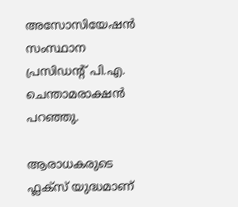അസോസിയേഷന്‍ സംസ്ഥാന പ്രസിഡന്‍റ് പി.എ. ചെന്താമരാക്ഷന്‍ പറഞ്ഞു.

ആരാധകരുടെ ഫ്ലക്‌സ് യുദ്ധമാണ്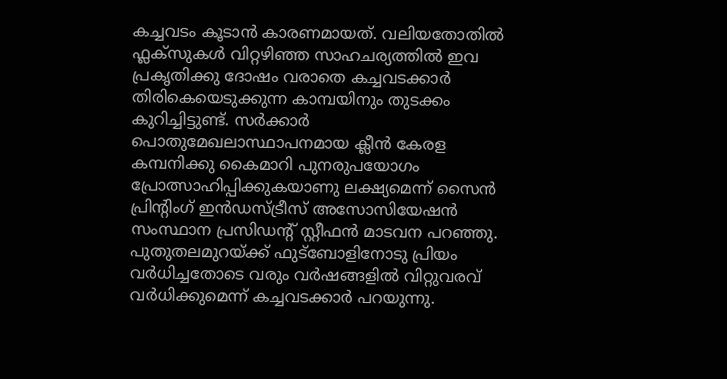കച്ചവടം കൂടാന്‍ കാരണമായത്. വലിയതോതില്‍ ഫ്ലക്‌സുകള്‍ വിറ്റഴിഞ്ഞ സാഹചര്യത്തില്‍ ഇവ പ്രകൃതിക്കു ദോഷം വരാതെ കച്ചവടക്കാര്‍ തിരികെയെടുക്കുന്ന കാമ്പയിനും തുടക്കം കുറിച്ചിട്ടുണ്ട്. സര്‍ക്കാര്‍ പൊതുമേഖലാസ്ഥാപനമായ ക്ലീന്‍ കേരള കമ്പനിക്കു കൈമാറി പുനരുപയോഗം പ്രോത്സാഹിപ്പിക്കുകയാണു ലക്ഷ്യമെന്ന് സൈന്‍ പ്രിന്‍റിംഗ് ഇന്‍ഡസ്ട്രീസ് അസോസിയേഷന്‍ സംസ്ഥാന പ്രസിഡന്‍റ് സ്റ്റീഫന്‍ മാടവന പറഞ്ഞു. പുതുതലമുറയ്ക്ക് ഫുട്‌ബോളിനോടു പ്രിയം വര്‍ധിച്ചതോടെ വരും വര്‍ഷങ്ങളില്‍ വിറ്റുവരവ് വര്‍ധിക്കുമെന്ന് കച്ചവടക്കാര്‍ പറയുന്നു.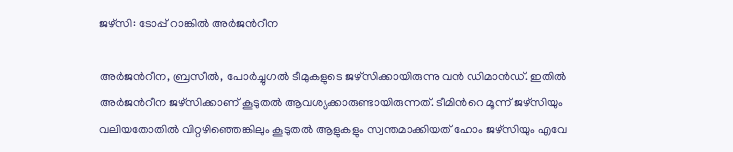ജഴ്സി: ടോപ്പ് റാങ്കിൽ അര്‍ജന്‍റീന

അര്‍ജന്‍റീന, ബ്രസീല്‍, പോര്‍ച്ചുഗല്‍ ടീമുകളുടെ ജഴ്‌സിക്കായിരുന്നു വന്‍ ഡിമാന്‍ഡ്. ഇതില്‍ അര്‍ജന്‍റീന ജഴ്‌സിക്കാണ് കൂടുതല്‍ ആവശ്യക്കാരുണ്ടായിരുന്നത്. ടീമിന്‍റെ മൂന്ന് ജഴ്‌സിയും വലിയതോതില്‍ വിറ്റഴിഞ്ഞെങ്കിലും കൂടുതല്‍ ആളുകളും സ്വന്തമാക്കിയത് ഹോം ജഴ്‌സിയും എവേ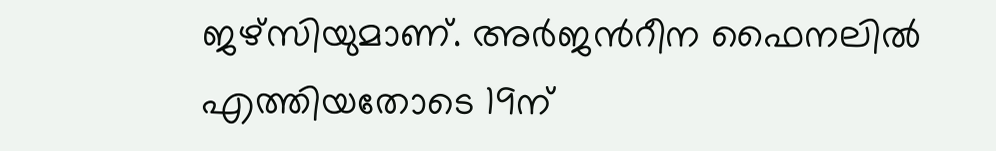ജഴ്‌സിയുമാണ്. അര്‍ജന്‍റീന ഫൈനലില്‍ എത്തിയതോടെ 19ന്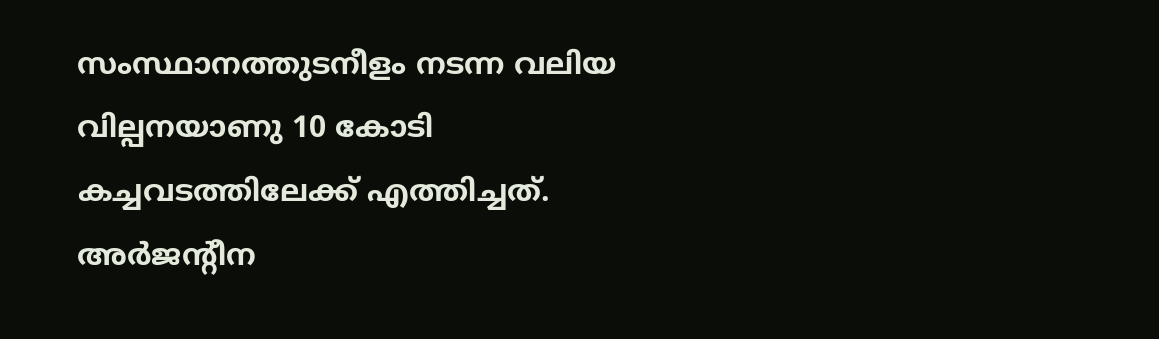സംസ്ഥാനത്തുടനീളം നടന്ന വലിയ വില്പനയാണു 10 കോടി കച്ചവടത്തിലേക്ക് എത്തിച്ചത്. അര്‍ജന്‍റീന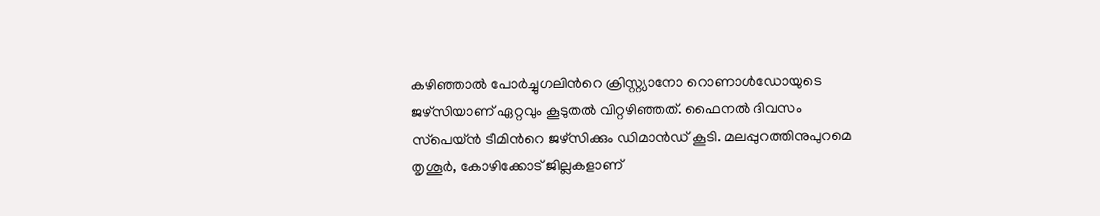കഴിഞ്ഞാല്‍ പോര്‍ച്ചുഗലിന്‍റെ ക്രിസ്റ്റ്യാനോ റൊണാള്‍ഡോയുടെ ജഴ്‌സിയാണ് ഏറ്റവും കൂടുതല്‍ വിറ്റഴിഞ്ഞത്. ഫൈനല്‍ ദിവസം സ്‌പെയ്ന്‍ ടീമിന്‍റെ ജഴ്‌സിക്കും ഡിമാന്‍ഡ് കൂടി. മലപ്പുറത്തിനുപുറമെ തൃശൂര്‍, കോഴിക്കോട് ജില്ലകളാണ്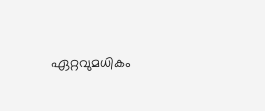ഏറ്റവുമധികം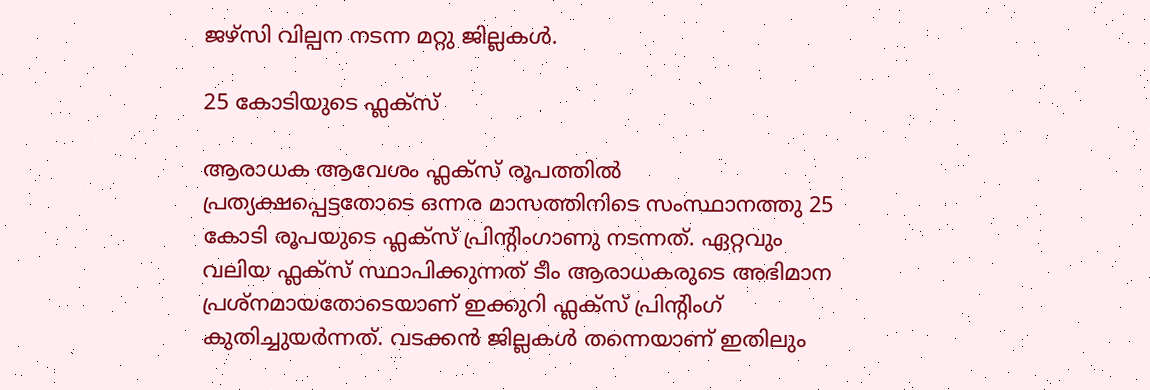ജഴ്‌സി വില്പന നടന്ന മറ്റു ജില്ലകള്‍.

25 കോടിയുടെ ഫ്ലക്‌സ്

ആരാധക ആവേശം ഫ്ലക്‌സ് രൂപത്തില്‍ പ്രത്യക്ഷപ്പെട്ടതോടെ ഒന്നര മാസത്തിനിടെ സംസ്ഥാനത്തു 25 കോടി രൂപയുടെ ഫ്ലക്‌സ് പ്രിന്‍റിംഗാണു നടന്നത്. ഏറ്റവും വലിയ ഫ്ലക്‌സ് സ്ഥാപിക്കുന്നത് ടീം ആരാധകരുടെ അഭിമാന പ്രശ്‌നമായതോടെയാണ് ഇക്കുറി ഫ്ലക്‌സ് പ്രിന്‍റിംഗ് കുതിച്ചുയര്‍ന്നത്. വടക്കൻ ജില്ലകള്‍ തന്നെയാണ് ഇതിലും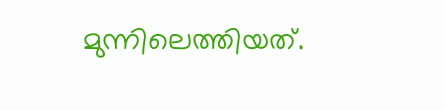മുന്നിലെത്തിയത്.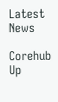Latest News

Corehub Up